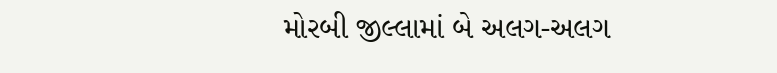મોરબી જીલ્લામાં બે અલગ-અલગ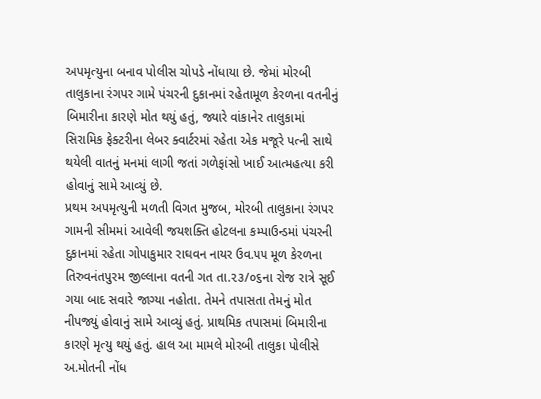અપમૃત્યુના બનાવ પોલીસ ચોપડે નોંધાયા છે. જેમાં મોરબી તાલુકાના રંગપર ગામે પંચરની દુકાનમાં રહેતામૂળ કેરળના વતનીનું બિમારીના કારણે મોત થયું હતું, જ્યારે વાંકાનેર તાલુકામાં સિરામિક ફેક્ટરીના લેબર ક્વાર્ટરમાં રહેતા એક મજૂરે પત્ની સાથે થયેલી વાતનું મનમાં લાગી જતાં ગળેફાંસો ખાઈ આત્મહત્યા કરી હોવાનું સામે આવ્યું છે.
પ્રથમ અપમૃત્યુની મળતી વિગત મુજબ, મોરબી તાલુકાના રંગપર ગામની સીમમાં આવેલી જયશક્તિ હોટલના કમ્પાઉન્ડમાં પંચરની દુકાનમાં રહેતા ગોપાકુમાર રાઘવન નાયર ઉવ.૫૫ મૂળ કેરળના તિરુવનંતપુરમ જીલ્લાના વતની ગત તા.૨૩/૦૬ના રોજ રાત્રે સૂઈ ગયા બાદ સવારે જાગ્યા નહોતા. તેમને તપાસતા તેમનું મોત નીપજ્યું હોવાનું સામે આવ્યું હતું. પ્રાથમિક તપાસમાં બિમારીના કારણે મૃત્યુ થયું હતું. હાલ આ મામલે મોરબી તાલુકા પોલીસે અ.મોતની નોંધ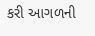કરી આગળની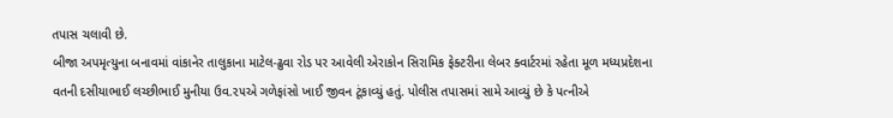તપાસ ચલાવી છે.
બીજા અપમૃત્યુના બનાવમાં વાંકાનેર તાલુકાના માટેલ-ઢુવા રોડ પર આવેલી એરાકોન સિરામિક ફેક્ટરીના લેબર ક્વાર્ટરમાં રહેતા મૂળ મધ્યપ્રદેશના વતની દસીયાભાઈ લચ્છીભાઈ મુનીયા ઉવ.૨૫એ ગળેફાંસો ખાઈ જીવન ટૂંકાવ્યું હતું. પોલીસ તપાસમાં સામે આવ્યું છે કે પત્નીએ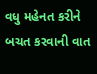વધુ મહેનત કરીને બચત કરવાની વાત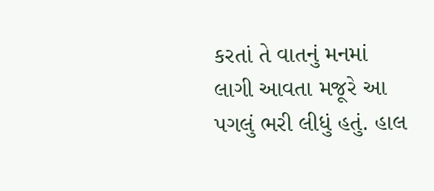કરતાં તે વાતનું મનમાં લાગી આવતા મજૂરે આ પગલું ભરી લીધું હતું. હાલ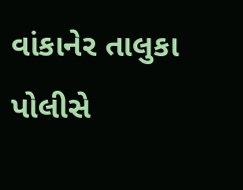વાંકાનેર તાલુકા પોલીસે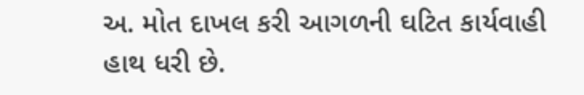અ. મોત દાખલ કરી આગળની ઘટિત કાર્યવાહી હાથ ધરી છે.